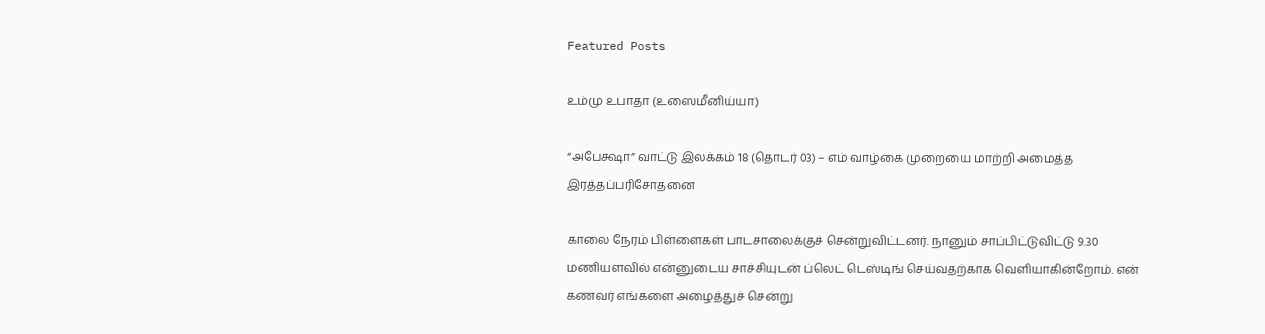Featured Posts

உம்மு உபாதா (உஸைமீனிய்யா)

“அபேக்ஷா” வாட்டு இலக்கம் 18 (தொடர் 03) – எம் வாழ்கை முறையை மாற்றி அமைத்த இரத்தப்பரிசோதனை

காலை நேரம் பிள்ளைகள் பாடசாலைக்குச் சென்றுவிட்டனர். நானும் சாப்பிட்டுவிட்டு 9.30 மணியளவில் என்னுடைய சாச்சியுடன் ப்லெட் டெஸ்டிங் செய்வதற்காக வெளியாகின்றோம். என் கணவர் எங்களை அழைத்துச் சென்று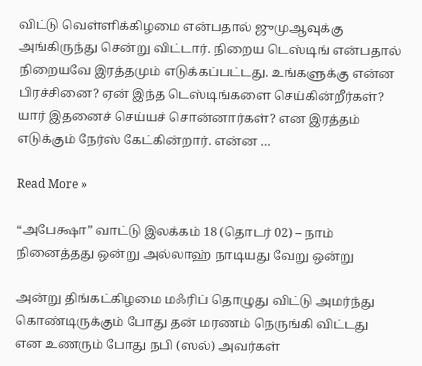விட்டு வெள்ளிக்கிழமை என்பதால் ஜுமுஆவுக்கு அங்கிருந்து சென்று விட்டார். நிறைய டெஸ்டிங் என்பதால் நிறையவே இரத்தமும் எடுக்கப்பட்டது. உங்களுக்கு என்ன பிரச்சினை? ஏன் இந்த டெஸ்டிங்களை செய்கின்றீர்கள்? யார் இதனைச் செய்யச் சொன்னார்கள்? என இரத்தம் எடுக்கும் நேர்ஸ் கேட்கின்றார். என்ன …

Read More »

“அபேக்ஷா” வாட்டு இலக்கம் 18 (தொடர் 02) – நாம் நினைத்தது ஒன்று அல்லாஹ் நாடியது வேறு ஒன்று

அன்று திங்கட்கிழமை மஃரிப் தொழுது விட்டு அமர்ந்து கொண்டிருக்கும் போது தன் மரணம் நெருங்கி விட்டது என உணரும் போது நபி (ஸல்) அவர்கள்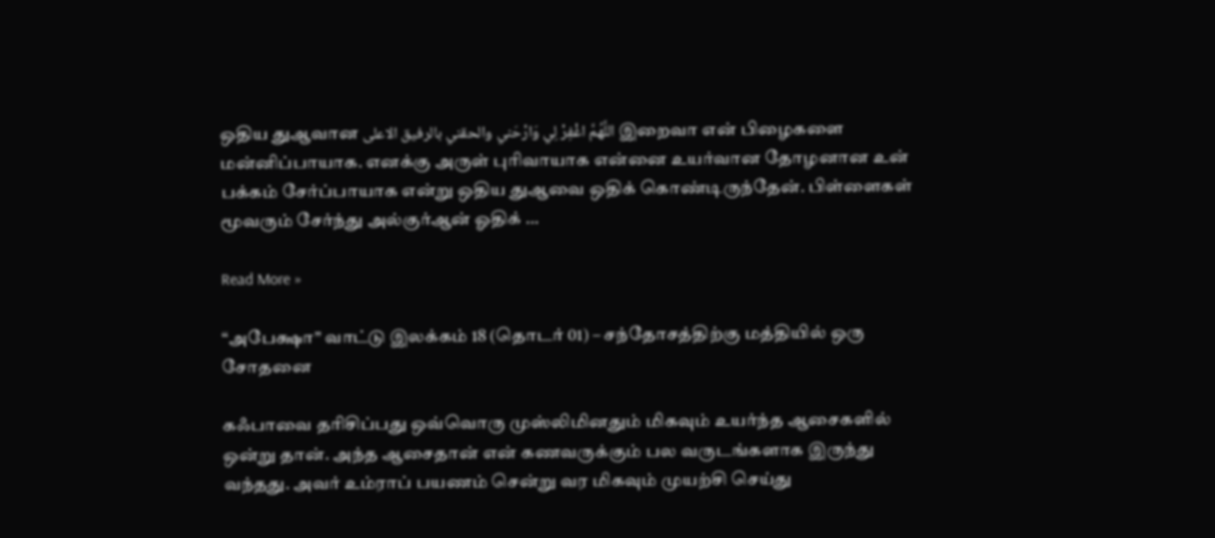ஒதிய துஆவான اللَّهُمَّ اغْفِرْ لِي وَارْحَني والحقني بالرفيق الاعلى இறைவா என் பிழைகளை மன்னிப்பாயாக. எனக்கு அருள் புரிவாயாக என்னை உயர்வான தோழனான உன் பக்கம் சேர்ப்பாயாக என்று ஒதிய துஆவை ஒதிக் கொண்டிருந்தேன். பிள்ளைகள் மூவரும் சேர்ந்து அல்குர்ஆன் ஓதிக் …

Read More »

“அபேக்ஷா” வாட்டு இலக்கம் 18 (தொடர் 01) – சந்தோசத்திற்கு மத்தியில் ஒரு சோதனை

கஃபாவை தரிசிப்பது ஒவ்வொரு முஸ்லிமினதும் மிகவும் உயர்ந்த ஆசைகளில் ஒன்று தான். அந்த ஆசைதான் என் கணவருக்கும் பல வருடங்களாக இருந்து வந்தது. அவர் உம்ராப் பயணம் சென்று வர மிகவும் முயற்சி செய்து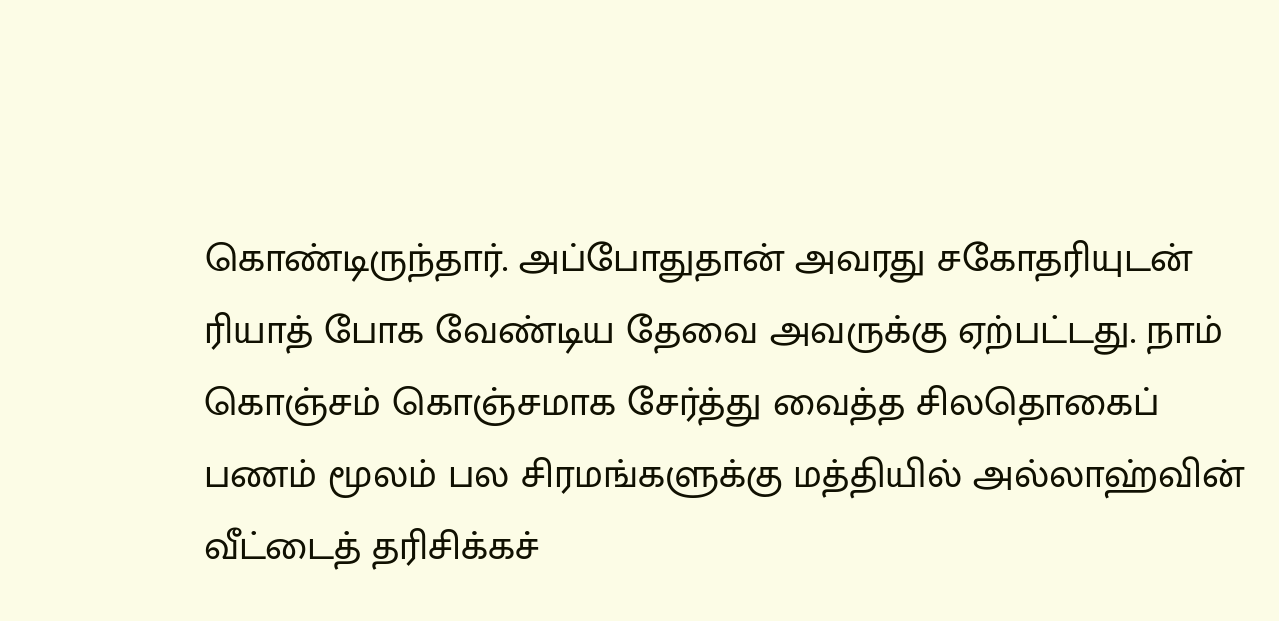கொண்டிருந்தார். அப்போதுதான் அவரது சகோதரியுடன் ரியாத் போக வேண்டிய தேவை அவருக்கு ஏற்பட்டது. நாம் கொஞ்சம் கொஞ்சமாக சேர்த்து வைத்த சிலதொகைப் பணம் மூலம் பல சிரமங்களுக்கு மத்தியில் அல்லாஹ்வின் வீட்டைத் தரிசிக்கச்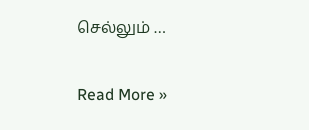செல்லும் …

Read More »